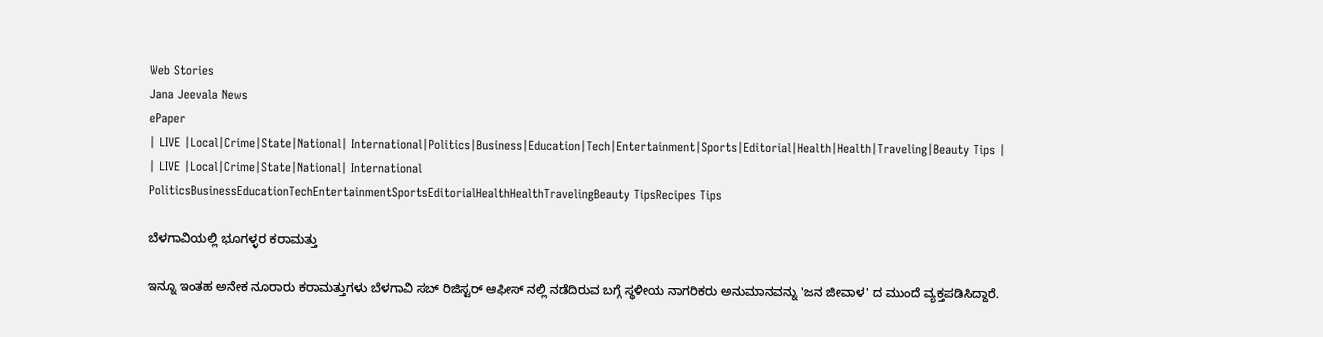Web Stories
Jana Jeevala News
ePaper
| LIVE |Local|Crime|State|National| International|Politics|Business|Education|Tech|Entertainment|Sports|Editorial|Health|Health|Traveling|Beauty Tips |
| LIVE |Local|Crime|State|National| International
PoliticsBusinessEducationTechEntertainmentSportsEditorialHealthHealthTravelingBeauty TipsRecipes Tips

ಬೆಳಗಾವಿಯಲ್ಲಿ ಭೂಗಳ್ಳರ ಕರಾಮತ್ತು

ಇನ್ನೂ ಇಂತಹ ಅನೇಕ ನೂರಾರು ಕರಾಮತ್ತುಗಳು ಬೆಳಗಾವಿ ಸಬ್ ರಿಜಿಸ್ಟರ್ ಆಫೀಸ್ ನಲ್ಲಿ ನಡೆದಿರುವ ಬಗ್ಗೆ ಸ್ಥಳೀಯ ನಾಗರಿಕರು ಅನುಮಾನವನ್ನು 'ಜನ ಜೀವಾಳ' ದ ಮುಂದೆ ವ್ಯಕ್ತಪಡಿಸಿದ್ದಾರೆ.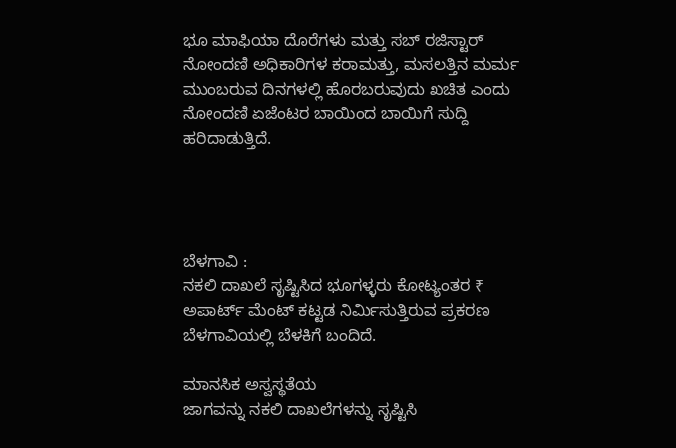ಭೂ ಮಾಫಿಯಾ ದೊರೆಗಳು ಮತ್ತು ಸಬ್ ರಜಿಸ್ಟಾರ್ ನೋಂದಣಿ ಅಧಿಕಾರಿಗಳ ಕರಾಮತ್ತು, ಮಸಲತ್ತಿನ ಮರ್ಮ ಮುಂಬರುವ ದಿನಗಳಲ್ಲಿ ಹೊರಬರುವುದು ಖಚಿತ ಎಂದು ನೋಂದಣಿ ಏಜೆಂಟರ ಬಾಯಿಂದ ಬಾಯಿಗೆ ಸುದ್ದಿ ಹರಿದಾಡುತ್ತಿದೆ.




ಬೆಳಗಾವಿ :
ನಕಲಿ ದಾಖಲೆ ಸೃಷ್ಟಿಸಿದ ಭೂಗಳ್ಳರು ಕೋಟ್ಯಂತರ ₹ ಅಪಾರ್ಟ್ ಮೆಂಟ್ ಕಟ್ಟಡ ನಿರ್ಮಿಸುತ್ತಿರುವ ಪ್ರಕರಣ ಬೆಳಗಾವಿಯಲ್ಲಿ ಬೆಳಕಿಗೆ ಬಂದಿದೆ.

ಮಾನಸಿಕ ಅಸ್ವಸ್ಥತೆಯ
ಜಾಗವನ್ನು ನಕಲಿ ದಾಖಲೆಗಳನ್ನು ಸೃಷ್ಟಿಸಿ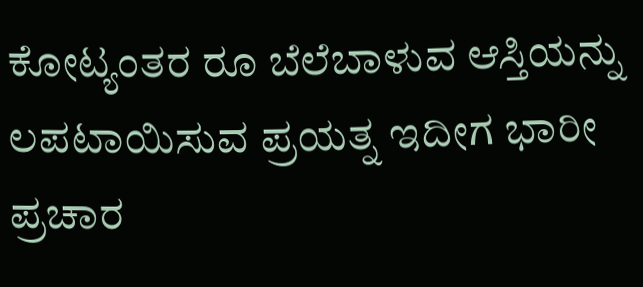ಕೋಟ್ಯಂತರ ರೂ ಬೆಲೆಬಾಳುವ ಆಸ್ತಿಯನ್ನು ಲಪಟಾಯಿಸುವ ಪ್ರಯತ್ನ ಇದೀಗ ಭಾರೀ ಪ್ರಚಾರ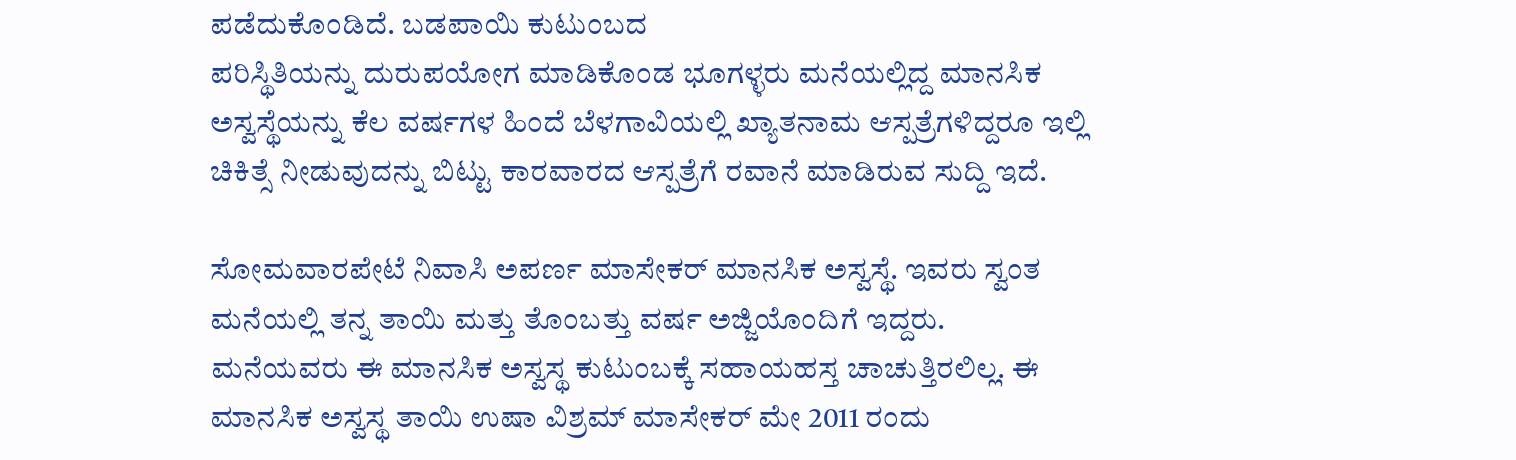ಪಡೆದುಕೊಂಡಿದೆ. ಬಡಪಾಯಿ ಕುಟುಂಬದ
ಪರಿಸ್ಥಿತಿಯನ್ನು ದುರುಪಯೋಗ ಮಾಡಿಕೊಂಡ ಭೂಗಳ್ಳರು ಮನೆಯಲ್ಲಿದ್ದ ಮಾನಸಿಕ ಅಸ್ವಸ್ಥೆಯನ್ನು ಕೆಲ ವರ್ಷಗಳ ಹಿಂದೆ ಬೆಳಗಾವಿಯಲ್ಲಿ ಖ್ಯಾತನಾಮ ಆಸ್ಪತ್ರೆಗಳಿದ್ದರೂ ಇಲ್ಲಿ ಚಿಕಿತ್ಸೆ ನೀಡುವುದನ್ನು ಬಿಟ್ಟು ಕಾರವಾರದ ಆಸ್ಪತ್ರೆಗೆ ರವಾನೆ ಮಾಡಿರುವ ಸುದ್ದಿ ಇದೆ.

ಸೋಮವಾರಪೇಟೆ ನಿವಾಸಿ ಅಪರ್ಣ ಮಾಸೇಕರ್ ಮಾನಸಿಕ ಅಸ್ವಸ್ಥೆ. ಇವರು ಸ್ವಂತ ಮನೆಯಲ್ಲಿ ತನ್ನ ತಾಯಿ ಮತ್ತು ತೊಂಬತ್ತು ವರ್ಷ ಅಜ್ಜಿಯೊಂದಿಗೆ ಇದ್ದರು.
ಮನೆಯವರು ಈ ಮಾನಸಿಕ ಅಸ್ವಸ್ಥ ಕುಟುಂಬಕ್ಕೆ ಸಹಾಯಹಸ್ತ ಚಾಚುತ್ತಿರಲಿಲ್ಲ. ಈ ಮಾನಸಿಕ ಅಸ್ವಸ್ಥ ತಾಯಿ ಉಷಾ ವಿಶ್ರಮ್ ಮಾಸೇಕರ್ ಮೇ 2011 ರಂದು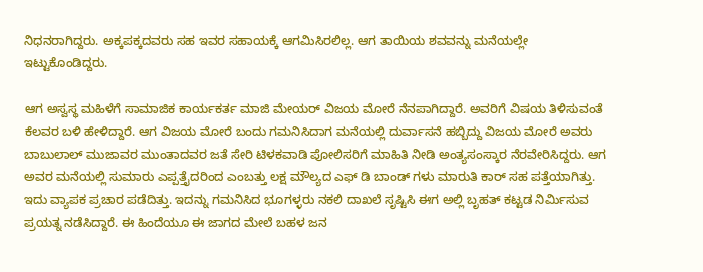ನಿಧನರಾಗಿದ್ದರು. ಅಕ್ಕಪಕ್ಕದವರು ಸಹ ಇವರ ಸಹಾಯಕ್ಕೆ ಆಗಮಿಸಿರಲಿಲ್ಲ. ಆಗ ತಾಯಿಯ ಶವವನ್ನು ಮನೆಯಲ್ಲೇ ಇಟ್ಟುಕೊಂಡಿದ್ದರು.

ಆಗ ಅಸ್ವಸ್ಥ ಮಹಿಳೆಗೆ ಸಾಮಾಜಿಕ ಕಾರ್ಯಕರ್ತ ಮಾಜಿ ಮೇಯರ್ ವಿಜಯ ಮೋರೆ ನೆನಪಾಗಿದ್ದಾರೆ. ಅವರಿಗೆ ವಿಷಯ ತಿಳಿಸುವಂತೆ ಕೆಲವರ ಬಳಿ ಹೇಳಿದ್ದಾರೆ. ಆಗ ವಿಜಯ ಮೋರೆ ಬಂದು ಗಮನಿಸಿದಾಗ ಮನೆಯಲ್ಲಿ ದುರ್ವಾಸನೆ ಹಬ್ಬಿದ್ದು ವಿಜಯ ಮೋರೆ ಅವರು ಬಾಬುಲಾಲ್ ಮುಜಾವರ ಮುಂತಾದವರ ಜತೆ ಸೇರಿ ಟಿಳಕವಾಡಿ ಪೋಲಿಸರಿಗೆ ಮಾಹಿತಿ ನೀಡಿ ಅಂತ್ಯಸಂಸ್ಕಾರ ನೆರವೇರಿಸಿದ್ದರು. ಆಗ ಅವರ ಮನೆಯಲ್ಲಿ ಸುಮಾರು ಎಪ್ಪತ್ತೈದರಿಂದ ಎಂಬತ್ತು ಲಕ್ಷ ಮೌಲ್ಯದ ಎಫ್ ಡಿ ಬಾಂಡ್ ಗಳು ಮಾರುತಿ ಕಾರ್ ಸಹ ಪತ್ತೆಯಾಗಿತ್ತು. ಇದು ವ್ಯಾಪಕ ಪ್ರಚಾರ ಪಡೆದಿತ್ತು. ಇದನ್ನು ಗಮನಿಸಿದ ಭೂಗಳ್ಳರು ನಕಲಿ ದಾಖಲೆ ಸೃಷ್ಟಿಸಿ ಈಗ ಅಲ್ಲಿ ಬೃಹತ್ ಕಟ್ಟಡ ನಿರ್ಮಿಸುವ ಪ್ರಯತ್ನ ನಡೆಸಿದ್ದಾರೆ. ಈ ಹಿಂದೆಯೂ ಈ ಜಾಗದ ಮೇಲೆ ಬಹಳ ಜನ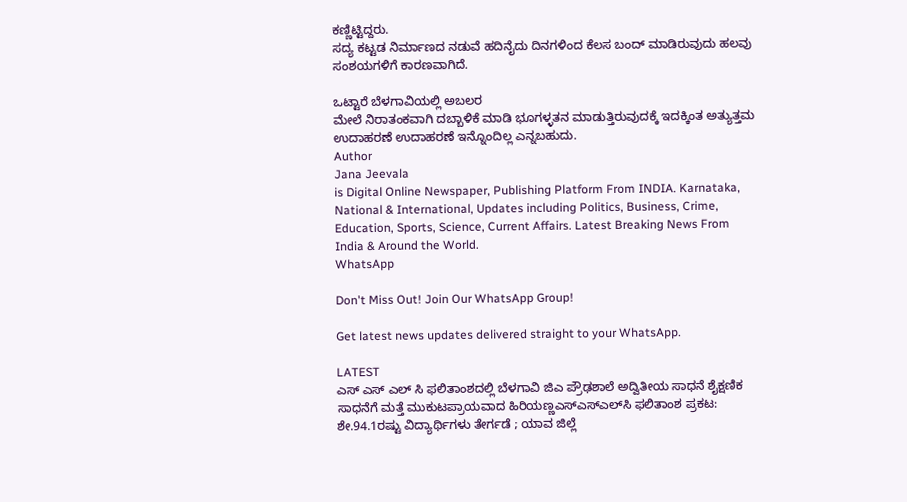ಕಣ್ಣಿಟ್ಟಿದ್ದರು.
ಸದ್ಯ ಕಟ್ಟಡ ನಿರ್ಮಾಣದ ನಡುವೆ ಹದಿನೈದು ದಿನಗಳಿಂದ ಕೆಲಸ ಬಂದ್ ಮಾಡಿರುವುದು ಹಲವು ಸಂಶಯಗಳಿಗೆ ಕಾರಣವಾಗಿದೆ.

ಒಟ್ಟಾರೆ ಬೆಳಗಾವಿಯಲ್ಲಿ ಅಬಲರ
ಮೇಲೆ ನಿರಾತಂಕವಾಗಿ ದಬ್ಬಾಳಿಕೆ ಮಾಡಿ ಭೂಗಳ್ಳತನ ಮಾಡುತ್ತಿರುವುದಕ್ಕೆ ಇದಕ್ಕಿಂತ ಅತ್ಯುತ್ತಮ ಉದಾಹರಣೆ ಉದಾಹರಣೆ ಇನ್ನೊಂದಿಲ್ಲ ಎನ್ನಬಹುದು.
Author
Jana Jeevala
is Digital Online Newspaper, Publishing Platform From INDIA. Karnataka, National & International, Updates including Politics, Business, Crime, Education, Sports, Science, Current Affairs. Latest Breaking News From India & Around the World.
WhatsApp

Don't Miss Out! Join Our WhatsApp Group!

Get latest news updates delivered straight to your WhatsApp.

LATEST
ಎಸ್ ಎಸ್ ಎಲ್ ಸಿ ಫಲಿತಾಂಶದಲ್ಲಿ ಬೆಳಗಾವಿ ಜಿಎ ಪ್ರೌಢಶಾಲೆ ಅದ್ವಿತೀಯ ಸಾಧನೆ ಶೈಕ್ಷಣಿಕ ಸಾಧನೆಗೆ ಮತ್ತೆ ಮುಕುಟಪ್ರಾಯವಾದ ಹಿರಿಯಣ್ಣಎಸ್‌ಎಸ್‌ಎಲ್‌ಸಿ ಫಲಿತಾಂಶ ಪ್ರಕಟ: ಶೇ.94.1ರಷ್ಟು ವಿದ್ಯಾರ್ಥಿಗಳು ತೇರ್ಗಡೆ ; ಯಾವ ಜಿಲ್ಲೆ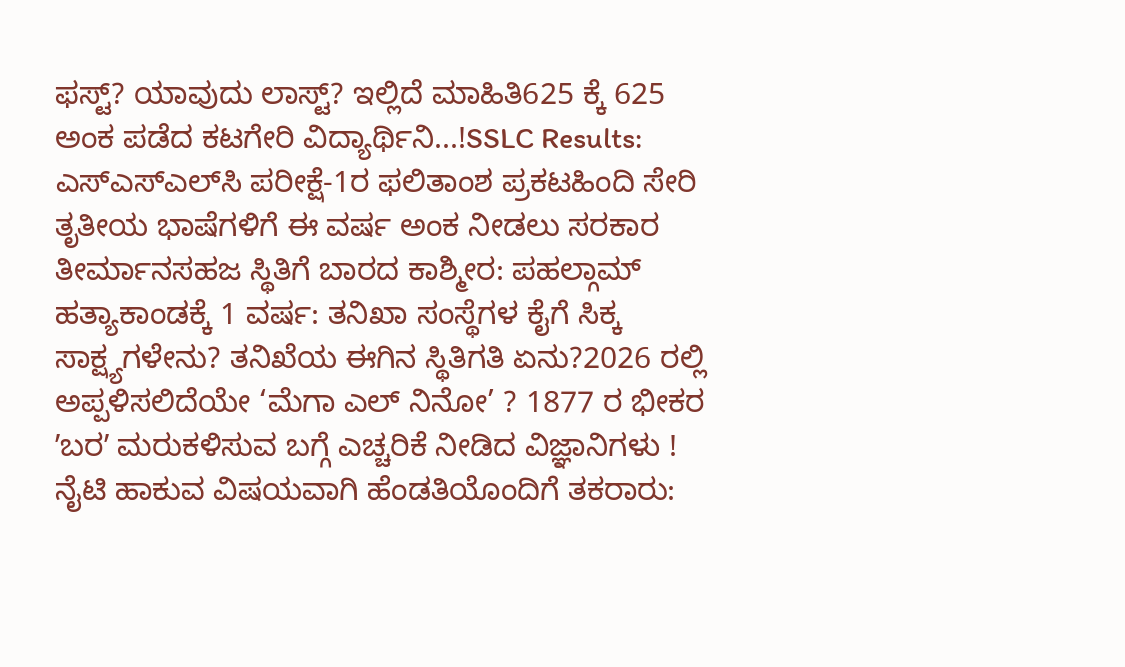ಫಸ್ಟ್? ಯಾವುದು ಲಾಸ್ಟ್? ಇಲ್ಲಿದೆ ಮಾಹಿತಿ625 ಕ್ಕೆ 625 ಅಂಕ ಪಡೆದ ಕಟಗೇರಿ ವಿದ್ಯಾರ್ಥಿನಿ...!SSLC Results: ಎಸ್‌ಎಸ್‌ಎಲ್‌ಸಿ ಪರೀಕ್ಷೆ-1ರ ಫಲಿತಾಂಶ ಪ್ರಕಟಹಿಂದಿ ಸೇರಿ ತೃತೀಯ ಭಾಷೆಗಳಿಗೆ ಈ ವರ್ಷ ಅಂಕ ನೀಡಲು ಸರಕಾರ ತೀರ್ಮಾನಸಹಜ ಸ್ಥಿತಿಗೆ ಬಾರದ ಕಾಶ್ಮೀರ: ಪಹಲ್ಗಾಮ್ ಹತ್ಯಾಕಾಂಡಕ್ಕೆ 1 ವರ್ಷ: ತನಿಖಾ ಸಂಸ್ಥೆಗಳ ಕೈಗೆ ಸಿಕ್ಕ ಸಾಕ್ಷ್ಯಗಳೇನು? ತನಿಖೆಯ ಈಗಿನ ಸ್ಥಿತಿಗತಿ ಏನು?2026 ರಲ್ಲಿ ಅಪ್ಪಳಿಸಲಿದೆಯೇ ‘ಮೆಗಾ ಎಲ್ ನಿನೋ’ ? 1877 ರ ಭೀಕರ ʼಬರʼ ಮರುಕಳಿಸುವ ಬಗ್ಗೆ ಎಚ್ಚರಿಕೆ ನೀಡಿದ ವಿಜ್ಞಾನಿಗಳು !  ನೈಟಿ ಹಾಕುವ ವಿಷಯವಾಗಿ ಹೆಂಡತಿಯೊಂದಿಗೆ ತಕರಾರು: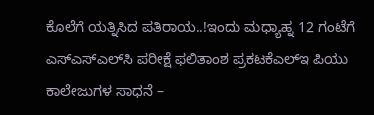ಕೊಲೆಗೆ ಯತ್ನಿಸಿದ ಪತಿರಾಯ..!ಇಂದು ಮಧ್ಯಾಹ್ನ 12 ಗಂಟೆಗೆ ಎಸ್‌ಎಸ್‌ಎಲ್‌ಸಿ ಪರೀಕ್ಷೆ ಫಲಿತಾಂಶ ಪ್ರಕಟಕೆಎಲ್‌ಇ ಪಿಯು ಕಾಲೇಜುಗಳ ಸಾಧನೆ –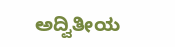ಅದ್ವಿತೀಯ